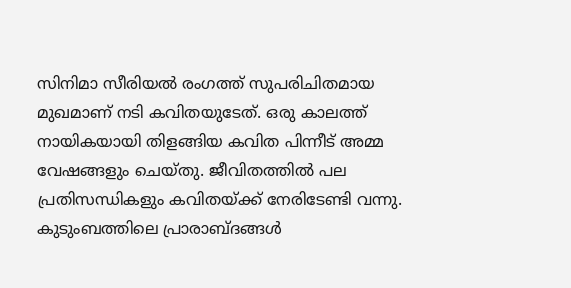സിനിമാ സീരിയൽ രംഗത്ത് സുപരിചിതമായ മുഖമാണ് നടി കവിതയുടേത്. ഒരു കാലത്ത് നായികയായി തിളങ്ങിയ കവിത പിന്നീട് അമ്മ വേഷങ്ങളും ചെയ്തു. ജീവിതത്തിൽ പല പ്രതിസന്ധികളും കവിതയ്ക്ക് നേരിടേണ്ടി വന്നു. കുടുംബത്തിലെ പ്രാരാബ്ദങ്ങൾ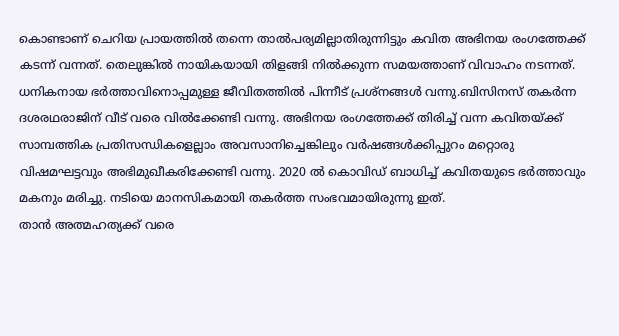കൊണ്ടാണ് ചെറിയ പ്രായത്തിൽ തന്നെ താൽപര്യമില്ലാതിരുന്നിട്ടും കവിത അഭിനയ രംഗത്തേക്ക് കടന്ന് വന്നത്. തെലുങ്കിൽ നായികയായി തിളങ്ങി നിൽക്കുന്ന സമയത്താണ് വിവാഹം നടന്നത്.
ധനികനായ ഭർത്താവിനൊപ്പമുള്ള ജീവിതത്തിൽ പിന്നീട് പ്രശ്നങ്ങൾ വന്നു.ബിസിനസ് തകർന്ന ദശരഥരാജിന് വീട് വരെ വിൽക്കേണ്ടി വന്നു. അഭിനയ രംഗത്തേക്ക് തിരിച്ച് വന്ന കവിതയ്ക്ക് സാമ്പത്തിക പ്രതിസന്ധികളെല്ലാം അവസാനിച്ചെങ്കിലും വർഷങ്ങൾക്കിപ്പുറം മറ്റൊരു വിഷമഘട്ടവും അഭിമുഖീകരിക്കേണ്ടി വന്നു. 2020 ൽ കൊവിഡ് ബാധിച്ച് കവിതയുടെ ഭർത്താവും മകനും മരിച്ചു. നടിയെ മാനസികമായി തകർത്ത സംഭവമായിരുന്നു ഇത്.
താൻ അത്മഹത്യക്ക് വരെ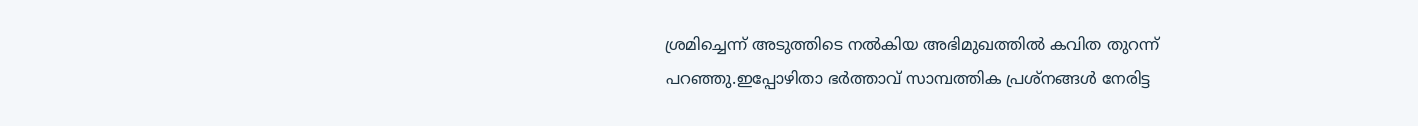ശ്രമിച്ചെന്ന് അടുത്തിടെ നൽകിയ അഭിമുഖത്തിൽ കവിത തുറന്ന് പറഞ്ഞു.ഇപ്പോഴിതാ ഭർത്താവ് സാമ്പത്തിക പ്രശ്നങ്ങൾ നേരിട്ട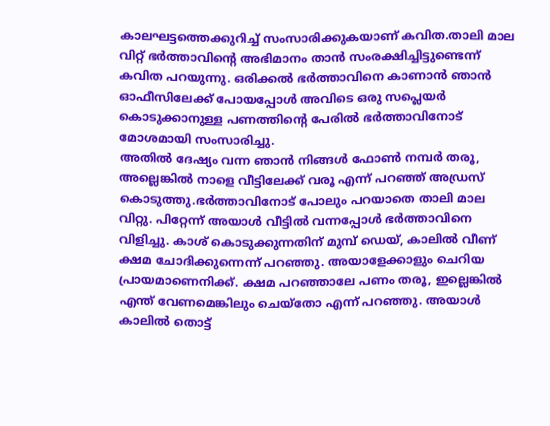കാലഘട്ടത്തെക്കുറിച്ച് സംസാരിക്കുകയാണ് കവിത.താലി മാല വിറ്റ് ഭർത്താവിന്റെ അഭിമാനം താൻ സംരക്ഷിച്ചിട്ടുണ്ടെന്ന് കവിത പറയുന്നു. ഒരിക്കൽ ഭർത്താവിനെ കാണാൻ ഞാൻ ഓഫീസിലേക്ക് പോയപ്പോൾ അവിടെ ഒരു സപ്ലെയർ കൊടുക്കാനുള്ള പണത്തിന്റെ പേരിൽ ഭർത്താവിനോട് മോശമായി സംസാരിച്ചു.
അതിൽ ദേഷ്യം വന്ന ഞാൻ നിങ്ങൾ ഫോൺ നമ്പർ തരൂ, അല്ലെങ്കിൽ നാളെ വീട്ടിലേക്ക് വരൂ എന്ന് പറഞ്ഞ് അഡ്രസ് കൊടുത്തു.ഭർത്താവിനോട് പോലും പറയാതെ താലി മാല വിറ്റു. പിറ്റേന്ന് അയാൾ വീട്ടിൽ വന്നപ്പോൾ ഭർത്താവിനെ വിളിച്ചു. കാശ് കൊടുക്കുന്നതിന് മുമ്പ് ഡെയ്, കാലിൽ വീണ് ക്ഷമ ചോദിക്കുന്നെന്ന് പറഞ്ഞു. അയാളേക്കാളും ചെറിയ പ്രായമാണെനിക്ക്. ക്ഷമ പറഞ്ഞാലേ പണം തരൂ, ഇല്ലെങ്കിൽ എന്ത് വേണമെങ്കിലും ചെയ്തോ എന്ന് പറഞ്ഞു. അയാൾ കാലിൽ തൊട്ട്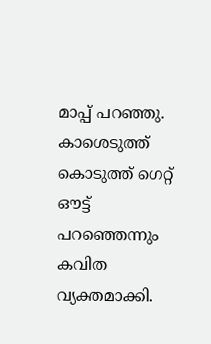മാപ്പ് പറഞ്ഞു. കാശെടുത്ത് കൊടുത്ത് ഗെറ്റ് ഔട്ട് പറഞ്ഞെന്നും കവിത വ്യക്തമാക്കി.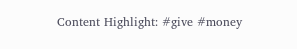Content Highlight: #give #money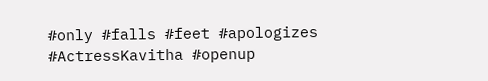#only #falls #feet #apologizes #ActressKavitha #openup